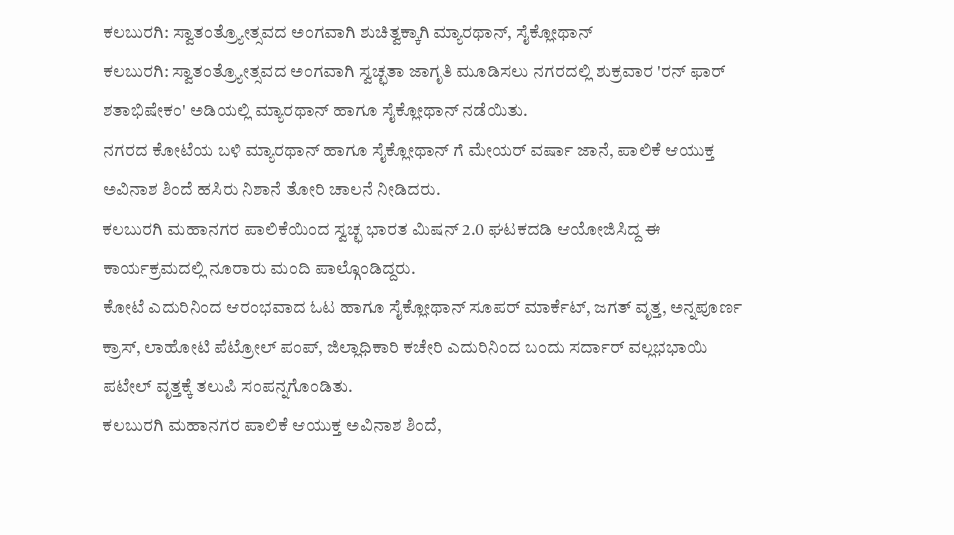ಕಲಬುರಗಿ: ಸ್ವಾತಂತ್ರ್ಯೋತ್ಸವದ ಅಂಗವಾಗಿ ಶುಚಿತ್ವಕ್ಕಾಗಿ ಮ್ಯಾರಥಾನ್, ಸೈಕ್ಲೋಥಾನ್
ಕಲಬುರಗಿ: ಸ್ವಾತಂತ್ರ್ಯೋತ್ಸವದ ಅಂಗವಾಗಿ ಸ್ವಚ್ಛತಾ ಜಾಗೃತಿ ಮೂಡಿಸಲು ನಗರದಲ್ಲಿ ಶುಕ್ರವಾರ 'ರನ್ ಫಾರ್ ಶತಾಭಿಷೇಕಂ' ಅಡಿಯಲ್ಲಿ ಮ್ಯಾರಥಾನ್ ಹಾಗೂ ಸೈಕ್ಲೋಥಾನ್ ನಡೆಯಿತು.
ನಗರದ ಕೋಟೆಯ ಬಳಿ ಮ್ಯಾರಥಾನ್ ಹಾಗೂ ಸೈಕ್ಲೋಥಾನ್ ಗೆ ಮೇಯರ್ ವರ್ಷಾ ಜಾನೆ, ಪಾಲಿಕೆ ಆಯುಕ್ತ ಅವಿನಾಶ ಶಿಂದೆ ಹಸಿರು ನಿಶಾನೆ ತೋರಿ ಚಾಲನೆ ನೀಡಿದರು.
ಕಲಬುರಗಿ ಮಹಾನಗರ ಪಾಲಿಕೆಯಿಂದ ಸ್ವಚ್ಛ ಭಾರತ ಮಿಷನ್ 2.0 ಘಟಕದಡಿ ಆಯೋಜಿಸಿದ್ದ ಈ ಕಾರ್ಯಕ್ರಮದಲ್ಲಿ ನೂರಾರು ಮಂದಿ ಪಾಲ್ಗೊಂಡಿದ್ದರು.
ಕೋಟೆ ಎದುರಿನಿಂದ ಆರಂಭವಾದ ಓಟ ಹಾಗೂ ಸೈಕ್ಲೋಥಾನ್ ಸೂಪರ್ ಮಾರ್ಕೆಟ್, ಜಗತ್ ವೃತ್ತ, ಅನ್ನಪೂರ್ಣ ಕ್ರಾಸ್, ಲಾಹೋಟಿ ಪೆಟ್ರೋಲ್ ಪಂಪ್, ಜಿಲ್ಲಾಧಿಕಾರಿ ಕಚೇರಿ ಎದುರಿನಿಂದ ಬಂದು ಸರ್ದಾರ್ ವಲ್ಲಭಭಾಯಿ ಪಟೇಲ್ ವೃತ್ತಕ್ಕೆ ತಲುಪಿ ಸಂಪನ್ನಗೊಂಡಿತು.
ಕಲಬುರಗಿ ಮಹಾನಗರ ಪಾಲಿಕೆ ಆಯುಕ್ತ ಅವಿನಾಶ ಶಿಂದೆ,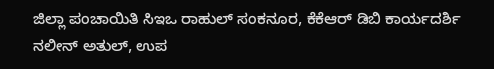ಜಿಲ್ಲಾ ಪಂಚಾಯಿತಿ ಸಿಇಒ ರಾಹುಲ್ ಸಂಕನೂರ, ಕೆಕೆಆರ್ ಡಿಬಿ ಕಾರ್ಯದರ್ಶಿ ನಲೀನ್ ಅತುಲ್, ಉಪ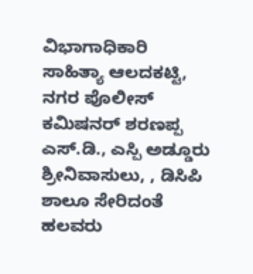ವಿಭಾಗಾಧಿಕಾರಿ ಸಾಹಿತ್ಯಾ ಆಲದಕಟ್ಟಿ, ನಗರ ಪೊಲೀಸ್ ಕಮಿಷನರ್ ಶರಣಪ್ಪ ಎಸ್.ಡಿ., ಎಸ್ಪಿ ಅಡ್ಡೂರು ಶ್ರೀನಿವಾಸುಲು, , ಡಿಸಿಪಿ ಶಾಲೂ ಸೇರಿದಂತೆ ಹಲವರು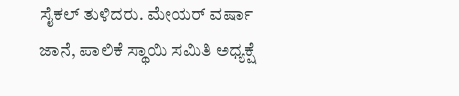ಸೈಕಲ್ ತುಳಿದರು. ಮೇಯರ್ ವರ್ಷಾ ಜಾನೆ, ಪಾಲಿಕೆ ಸ್ಥಾಯಿ ಸಮಿತಿ ಅಧ್ಯಕ್ಷೆ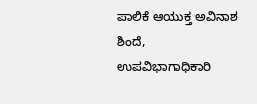ಪಾಲಿಕೆ ಆಯುಕ್ತ ಅವಿನಾಶ ಶಿಂದೆ, ಉಪವಿಭಾಗಾಧಿಕಾರಿ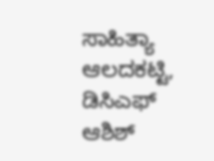ಸಾಹಿತ್ಯಾ ಆಲದಕಟ್ಟಿ, ಡಿಸಿಎಫ್ ಆಶಿಶ್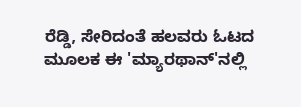ರೆಡ್ಡಿ, ಸೇರಿದಂತೆ ಹಲವರು ಓಟದ ಮೂಲಕ ಈ 'ಮ್ಯಾರಥಾನ್'ನಲ್ಲಿ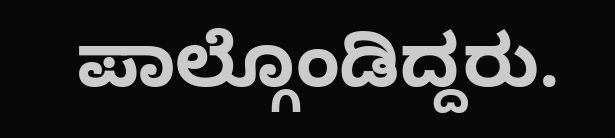ಪಾಲ್ಗೊಂಡಿದ್ದರು.